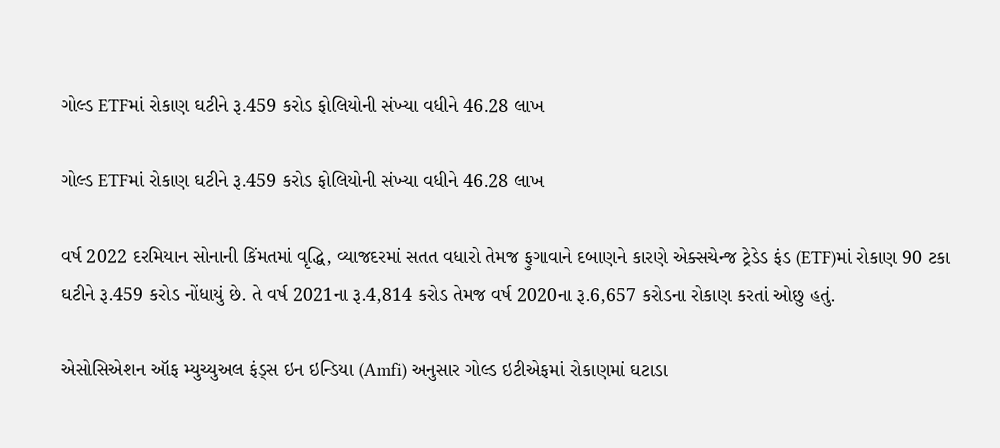ગોલ્ડ ETFમાં રોકાણ ઘટીને રૂ.459 કરોડ ફોલિયોની સંખ્યા વધીને 46.28 લાખ

ગોલ્ડ ETFમાં રોકાણ ઘટીને રૂ.459 કરોડ ફોલિયોની સંખ્યા વધીને 46.28 લાખ

વર્ષ 2022 દરમિયાન સોનાની કિંમતમાં વૃદ્ધિ, વ્યાજદરમાં સતત વધારો તેમજ ફુગાવાને દબાણને કારણે એક્સચેન્જ ટ્રેડેડ ફંડ (ETF)માં રોકાણ 90 ટકા ઘટીને રૂ.459 કરોડ નોંધાયું છે. તે વર્ષ 2021ના રૂ.4,814 કરોડ તેમજ વર્ષ 2020ના રૂ.6,657 કરોડના રોકાણ કરતાં ઓછુ હતું.

એસોસિએશન ઑફ મ્યુચ્યુઅલ ફંડ્સ ઇન ઇન્ડિયા (Amfi) અનુસાર ગોલ્ડ ઇટીએફમાં રોકાણમાં ઘટાડા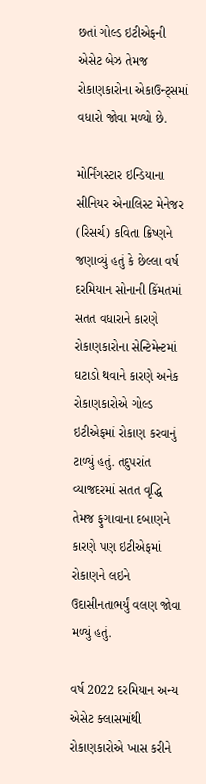છતાં ગોલ્ડ ઇટીએફની એસેટ બેઝ તેમજ રોકાણકારોના એકાઉન્ટ્સમાં વધારો જોવા મળ્યો છે.

મોર્નિંગસ્ટાર ઇન્ડિયાના સીનિયર એનાલિસ્ટ મેનેજર (રિસર્ચ) કવિતા ક્રિષ્ણને જણાવ્યું હતું કે છેલ્લા વર્ષ દરમિયાન સોનાની કિંમતમાં સતત વધારાને કારણે રોકાણકારોના સેન્ટિમેન્ટમાં ઘટાડો થવાને કારણે અનેક રોકાણકારોએ ગોલ્ડ ઇટીએફમાં રોકાણ કરવાનું ટાળ્યું હતું. તદુપરાંત વ્યાજદરમાં સતત વૃદ્ધિ તેમજ ફુગાવાના દબાણને કારણે પણ ઇટીએફમાં રોકાણને લઇને ઉદાસીનતાભર્યું વલણ જોવા મળ્યું હતું.

વર્ષ 2022 દરમિયાન અન્ય એસેટ ક્લાસમાંથી રોકાણકારોએ ખાસ કરીને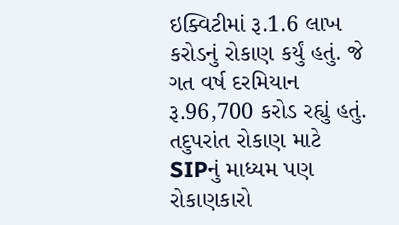ઇક્વિટીમાં રૂ.1.6 લાખ કરોડનું રોકાણ કર્યું હતું. જે ગત વર્ષ દરમિયાન રૂ.96,700 કરોડ રહ્યું હતું. તદુપરાંત રોકાણ માટે SIPનું માધ્યમ પણ રોકાણકારો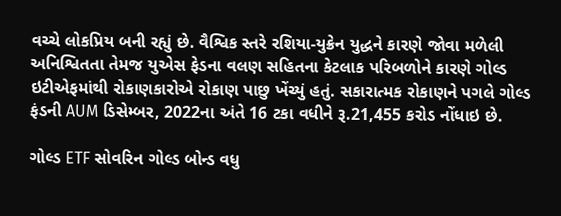વચ્ચે લોકપ્રિય બની રહ્યું છે. વૈશ્વિક સ્તરે રશિયા-યુક્રેન યુદ્ધને કારણે જોવા મળેલી અનિશ્વિતતા તેમજ યુએસ ફેડના વલણ સહિતના કેટલાક પરિબળોને કારણે ગોલ્ડ ઇટીએફમાંથી રોકાણકારોએ રોકાણ પાછુ ખેંચ્યું હતું. સકારાત્મક રોકાણને પગલે ગોલ્ડ ફંડની AUM ડિસેમ્બર, 2022ના અંતે 16 ટકા વધીને રૂ.21,455 કરોડ નોંધાઇ છે.

ગોલ્ડ ETF સોવરિન ગોલ્ડ બોન્ડ વધુ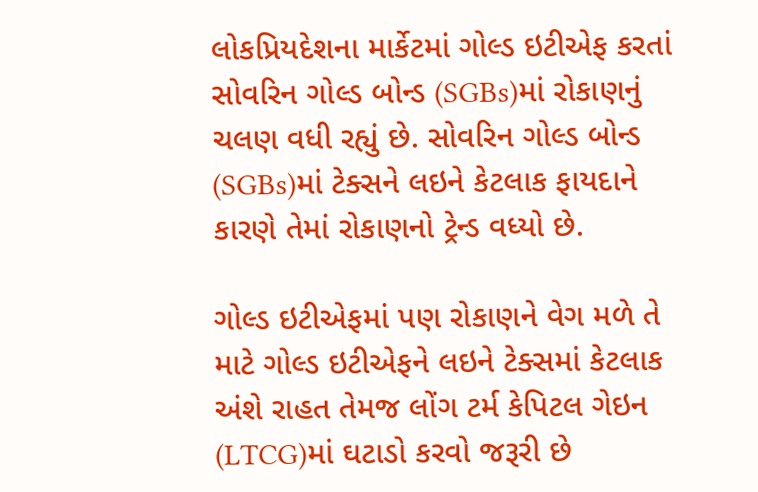લોકપ્રિય‌‌દેશના માર્કેટમાં ગોલ્ડ ઇટીએફ કરતાં સોવરિન ગોલ્ડ બોન્ડ (SGBs)માં રોકાણનું ચલણ વધી રહ્યું છે. સોવરિન ગોલ્ડ બોન્ડ (SGBs)માં ટેક્સને લઇને કેટલાક ફાયદાને કારણે તેમાં રોકાણનો ટ્રેન્ડ વધ્યો છે.

ગોલ્ડ ઇટીએફમાં પણ રોકાણને વેગ મળે તે માટે ગોલ્ડ ઇટીએફને લઇને ટેક્સમાં કેટલાક અંશે રાહત તેમજ લોંગ ટર્મ કેપિટલ ગેઇન (LTCG)માં ઘટાડો કરવો જરૂરી છે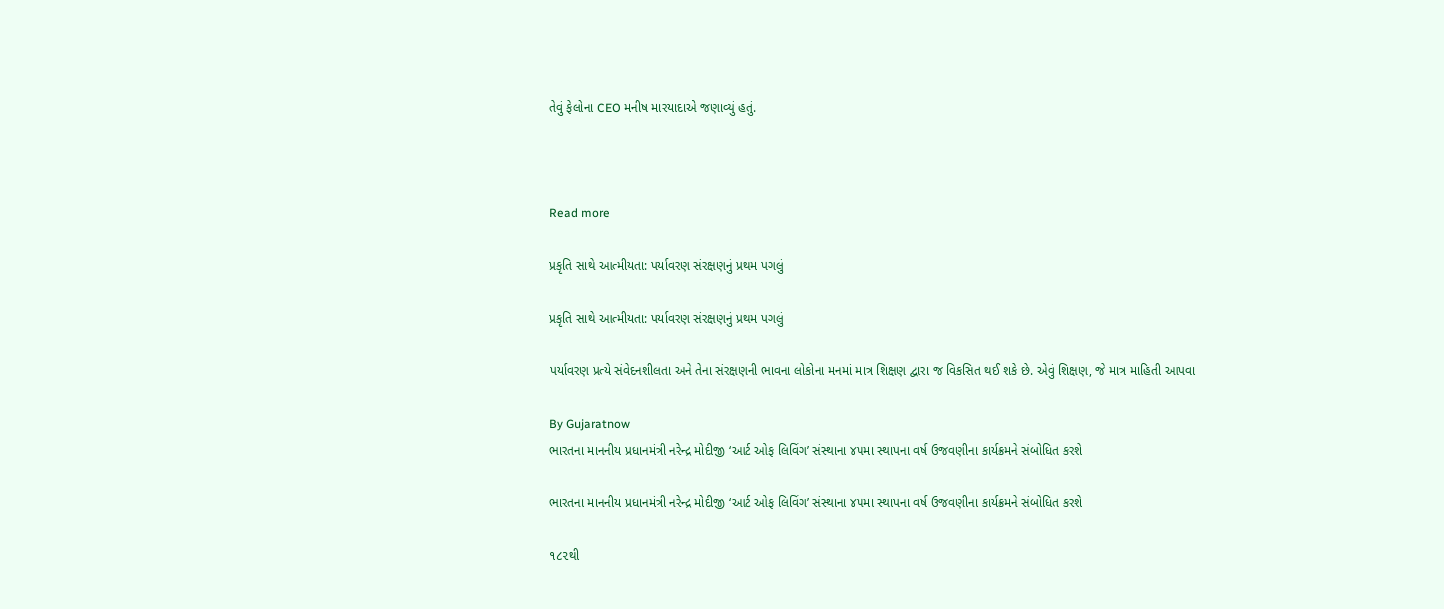તેવું ફેલોના CEO મનીષ મારયાદાએ જણાવ્યું હતું.



Read more

પ્રકૃતિ સાથે આત્મીયતા: પર્યાવરણ સંરક્ષણનું પ્રથમ પગલું

પ્રકૃતિ સાથે આત્મીયતા: પર્યાવરણ સંરક્ષણનું પ્રથમ પગલું

પર્યાવરણ પ્રત્યે સંવેદનશીલતા અને તેના સંરક્ષણની ભાવના લોકોના મનમાં માત્ર શિક્ષણ દ્વારા જ વિકસિત થઈ શકે છે. એવું શિક્ષણ, જે માત્ર માહિતી આપવા

By Gujaratnow
ભારતના માનનીય પ્રધાનમંત્રી નરેન્દ્ર મોદીજી ‘આર્ટ ઓફ લિવિંગ’ સંસ્થાના ૪૫મા સ્થાપના વર્ષ ઉજવણીના કાર્યક્રમને સંબોધિત કરશે

ભારતના માનનીય પ્રધાનમંત્રી નરેન્દ્ર મોદીજી ‘આર્ટ ઓફ લિવિંગ’ સંસ્થાના ૪૫મા સ્થાપના વર્ષ ઉજવણીના કાર્યક્રમને સંબોધિત કરશે

૧૮૨થી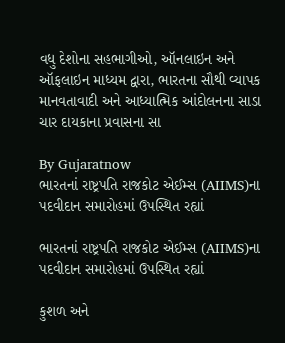વધુ દેશોના સહભાગીઓ, ઑનલાઇન અને ઑફલાઇન માધ્યમ દ્વારા, ભારતના સૌથી વ્યાપક માનવતાવાદી અને આધ્યાત્મિક આંદોલનના સાડા ચાર દાયકાના પ્રવાસના સા

By Gujaratnow
ભારતનાં રાષ્ટ્રપતિ રાજકોટ એઈમ્સ (AIIMS)ના પદવીદાન સમારોહમાં ઉપસ્થિત રહ્યાં

ભારતનાં રાષ્ટ્રપતિ રાજકોટ એઈમ્સ (AIIMS)ના પદવીદાન સમારોહમાં ઉપસ્થિત રહ્યાં

કુશળ અને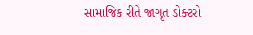સામાજિક રીતે જાગૃત ડોક્ટરો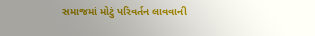સમાજમાં મોટું પરિવર્તન લાવવાની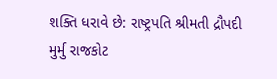શક્તિ ધરાવે છે: રાષ્ટ્રપતિ શ્રીમતી દ્રૌપદી મુર્મુ રાજકોટ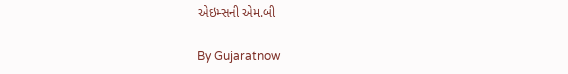એઇમ્સની એમ.બી

By Gujaratnow